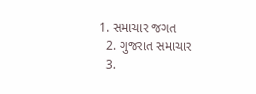1. સમાચાર જગત
  2. ગુજરાત સમાચાર
  3.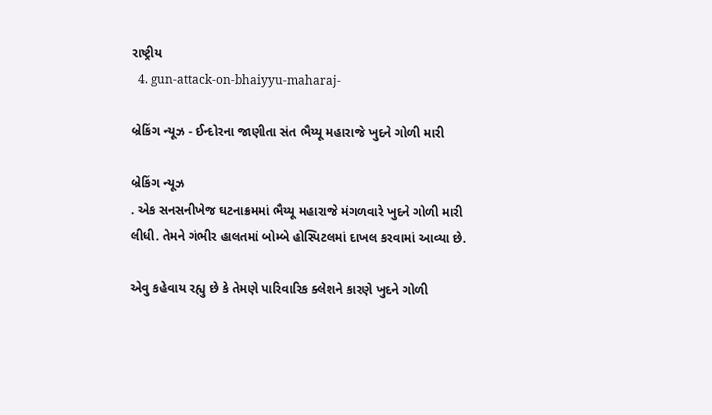રાષ્ટ્રીય
  4. gun-attack-on-bhaiyyu-maharaj-

બ્રેકિંગ ન્યૂઝ - ઈન્દોરના જાણીતા સંત ભૈય્યૂ મહારાજે ખુદને ગોળી મારી

બ્રેકિંગ ન્યૂઝ
. એક સનસનીખેજ ઘટનાક્રમમાં ભૈય્યૂ મહારાજે મંગળવારે ખુદને ગોળી મારી લીધી. તેમને ગંભીર હાલતમાં બોમ્બે હોસ્પિટલમાં દાખલ કરવામાં આવ્યા છે.

એવુ કહેવાય રહ્યુ છે કે તેમણે પારિવારિક ક્લેશને કારણે ખુદને ગોળી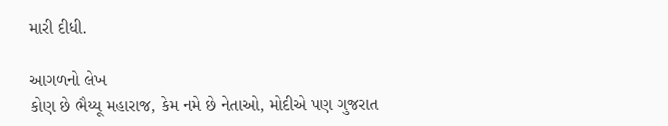મારી દીધી.

આગળનો લેખ
કોણ છે ભૈય્યૂ મહારાજ, કેમ નમે છે નેતાઓ, મોદીએ પણ ગુજરાત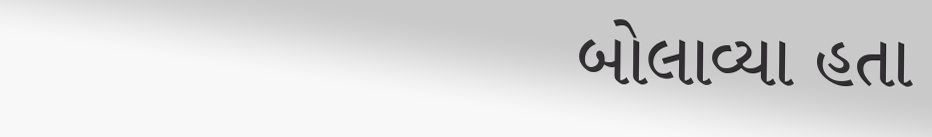બોલાવ્યા હતા